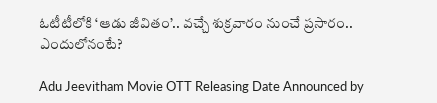ఓటీటీలోకి ‘ఆడు జీవితం’.. వచ్చే శుక్రవారం నుంచే ప్రసారం.. ఎందులోనంటే?

Adu Jeevitham Movie OTT Releasing Date Announced by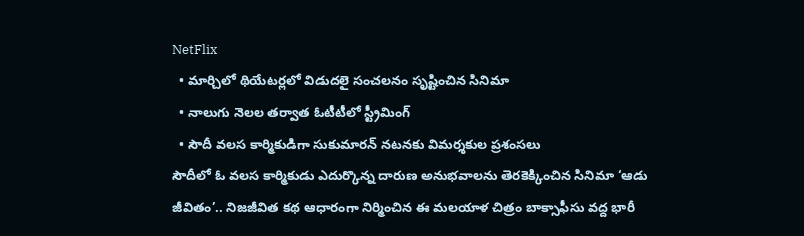NetFlix
  • మార్చిలో థియేటర్లలో విడుదలై సంచలనం సృష్టించిన సినిమా
  • నాలుగు నెలల తర్వాత ఓటీటీలో స్ట్రీమింగ్
  • సౌదీ వలస కార్మికుడిగా సుకుమారన్ నటనకు విమర్శకుల ప్రశంసలు
సౌదీలో ఓ వలస కార్మికుడు ఎదుర్కొన్న దారుణ అనుభవాలను తెరకెక్కించిన సినిమా ‘ఆడు జీవితం’.. నిజజీవిత కథ ఆధారంగా నిర్మించిన ఈ మలయాళ చిత్రం బాక్సాఫీసు వద్ద భారీ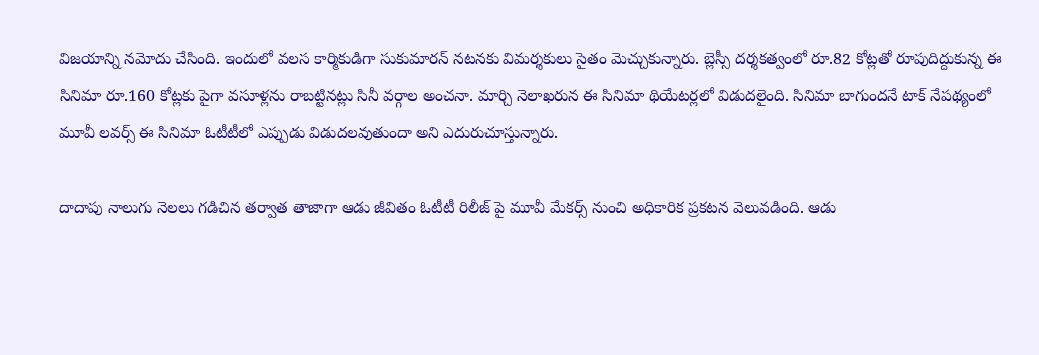విజయాన్ని నమోదు చేసింది. ఇందులో వలస కార్మికుడిగా సుకుమారన్ నటనకు విమర్శకులు సైతం మెచ్చుకున్నారు. బ్లెస్సీ దర్శకత్వంలో రూ.82 కోట్లతో రూపుదిద్దుకున్న ఈ సినిమా రూ.160 కోట్లకు పైగా వసూళ్లను రాబట్టినట్లు సినీ వర్గాల అంచనా. మార్చి నెలాఖరున ఈ సినిమా థియేటర్లలో విడుదలైంది. సినిమా బాగుందనే టాక్ నేపథ్యంలో మూవీ లవర్స్ ఈ సినిమా ఓటీటీలో ఎప్పుడు విడుదలవుతుందా అని ఎదురుచూస్తున్నారు.

దాదాపు నాలుగు నెలలు గడిచిన తర్వాత తాజాగా ఆడు జీవితం ఓటీటీ రిలీజ్ పై మూవీ మేకర్స్ నుంచి అధికారిక ప్రకటన వెలువడింది. ఆడు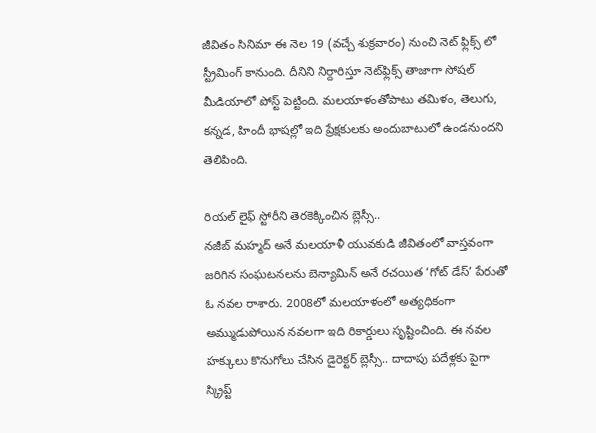జీవితం సినిమా ఈ నెల 19 (వచ్చే శుక్రవారం) నుంచి నెట్ ఫ్లిక్స్ లో స్ట్రీమింగ్ కానుంది. దీనిని నిర్దారిస్తూ నెట్‌ఫ్లిక్స్‌ తాజాగా సోషల్‌ మీడియాలో పోస్ట్‌ పెట్టింది. మలయాళంతోపాటు తమిళం, తెలుగు, కన్నడ, హిందీ భాషల్లో ఇది ప్రేక్షకులకు అందుబాటులో ఉండనుందని తెలిపింది.

రియల్ లైఫ్ స్టోరీని తెరకెక్కించిన బ్లెస్సీ..
న‌జీబ్ మహ్మ‌ద్ అనే మలయాళీ యువకుడి జీవితంలో వాస్తవంగా జరిగిన సంఘటనలను బెన్యామిన్ అనే రచయిత ‘గోట్ డేస్’ పేరుతో ఓ నవల రాశారు. 2008లో మలయాళంలో అత్యధికంగా అమ్ముడుపోయిన నవలగా ఇది రికార్డులు సృష్టించింది. ఈ నవల హక్కులు కొనుగోలు చేసిన డైరెక్టర్ బ్లెస్సీ.. దాదాపు పదేళ్లకు పైగా స్క్రిప్ట్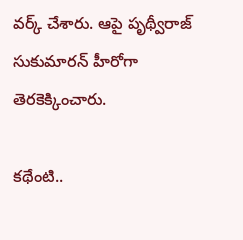వర్క్ చేశారు. ఆపై పృథ్వీరాజ్ సుకుమారన్ హీరోగా తెరకెక్కించారు.

కథేంటి..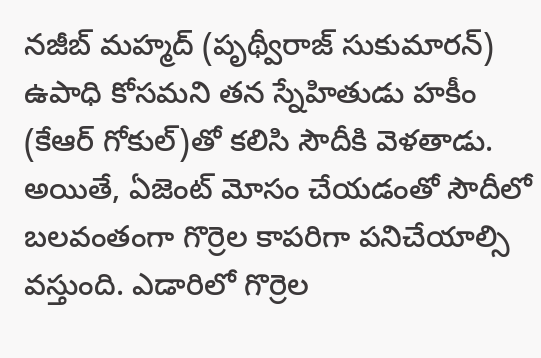న‌జీబ్ మహ్మ‌ద్ (పృథ్వీరాజ్ సుకుమార‌న్) ఉపాధి కోసమ‌ని త‌న స్నేహితుడు హ‌కీం (కేఆర్ గోకుల్‌)తో క‌లిసి సౌదీకి వెళతాడు. అయితే, ఏజెంట్ మోసం చేయడంతో సౌదీలో బలవంతంగా గొర్రెల కాపరిగా పనిచేయాల్సి వస్తుంది. ఎడారిలో గొర్రెల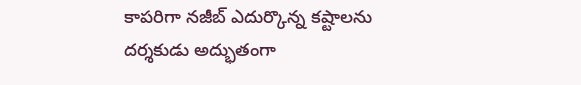కాపరిగా నజీబ్ ఎదుర్కొన్న కష్టాలను దర్శకుడు అద్భుతంగా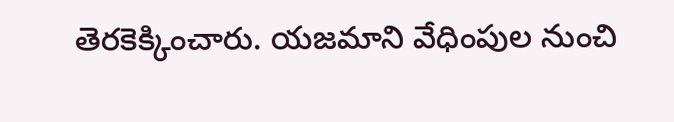తెరకెక్కించారు. యజమాని వేధింపుల నుంచి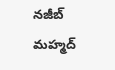నజీబ్ మహ్మద్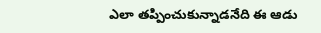ఎలా తప్పించుకున్నాడనేది ఈ ఆడు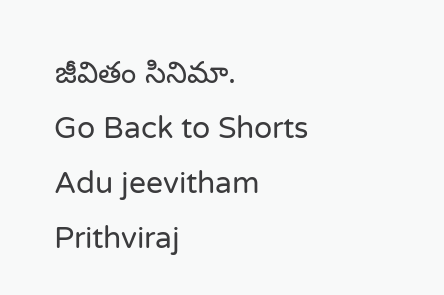జీవితం సినిమా.
Go Back to Shorts
Adu jeevitham
Prithviraj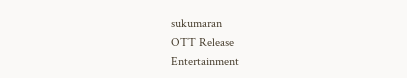sukumaran
OTT Release
Entertainment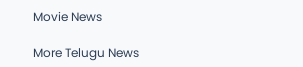Movie News

More Telugu News